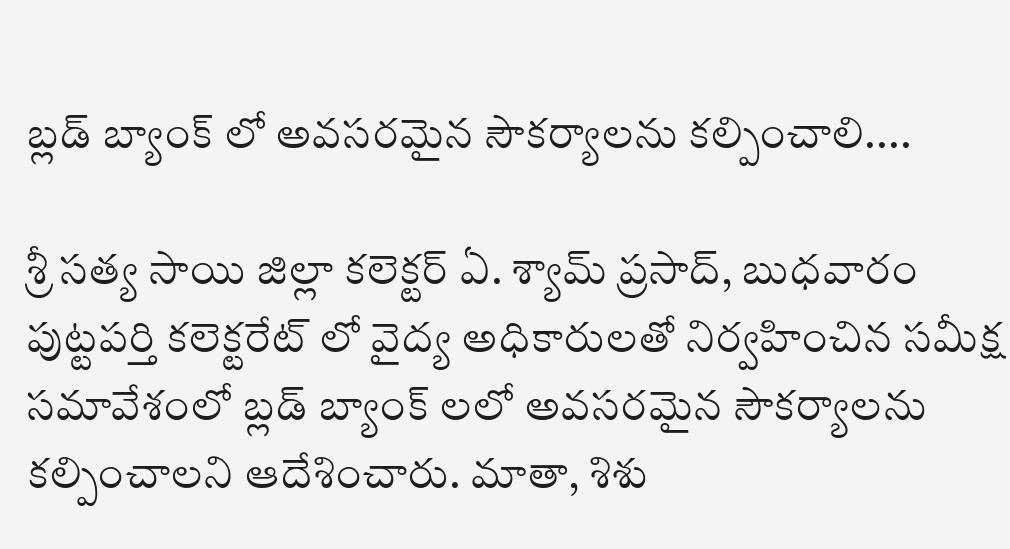బ్లడ్ బ్యాంక్ లో అవసరమైన సౌకర్యాలను కల్పించాలి....

శ్రీ సత్య సాయి జిల్లా కలెక్టర్ ఏ. శ్యామ్ ప్రసాద్, బుధవారం పుట్టపర్తి కలెక్టరేట్ లో వైద్య అధికారులతో నిర్వహించిన సమీక్ష సమావేశంలో బ్లడ్ బ్యాంక్ లలో అవసరమైన సౌకర్యాలను కల్పించాలని ఆదేశించారు. మాతా, శిశు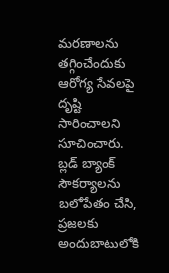మరణాలను తగ్గించేందుకు ఆరోగ్య సేవలపై దృష్టి సారించాలని సూచించారు. బ్లడ్ బ్యాంక్ సౌకర్యాలను బలోపేతం చేసి, ప్రజలకు అందుబాటులోకి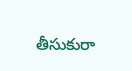తీసుకురా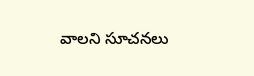వాలని సూచనలు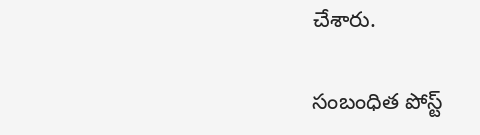చేశారు.

సంబంధిత పోస్ట్